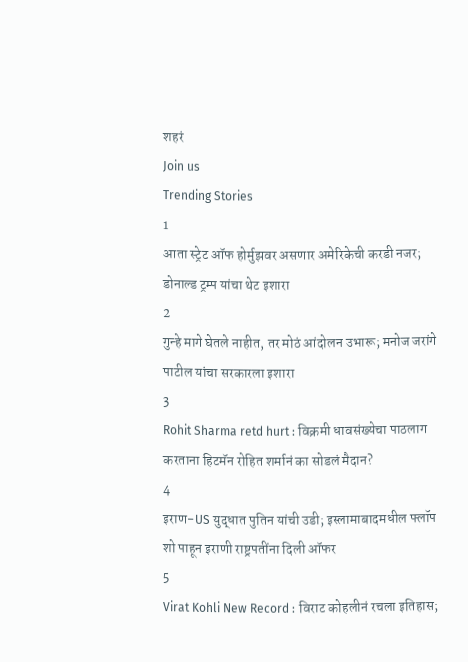शहरं
Join us
Trending Stories
1
आता स्ट्रेट ऑफ होर्मुझवर असणार अमेरिकेची करडी नजर; डोनाल्ड ट्रम्प यांचा थेट इशारा
2
गुन्हे मागे घेतले नाहीत, तर मोठं आंदोलन उभारू; मनोज जरांगे पाटील यांचा सरकारला इशारा
3
Rohit Sharma retd hurt : विक्रमी धावसंख्येचा पाठलाग करताना हिटमॅन रोहित शर्मानं का सोडलं मैदान?
4
इराण-US युद्धात पुतिन यांची उडी; इस्लामाबादमधील फ्लॉप शो पाहून इराणी राष्ट्रपतींना दिली ऑफर
5
Virat Kohli New Record : विराट कोहलीनं रचला इतिहास;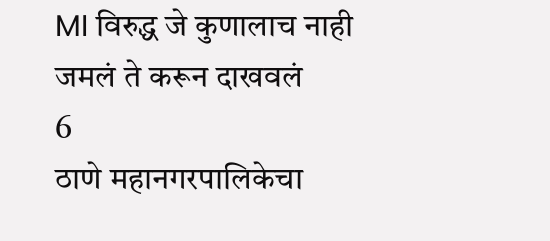MI विरुद्ध जे कुणालाच नाही जमलं ते करून दाखवलं
6
ठाणे महानगरपालिकेचा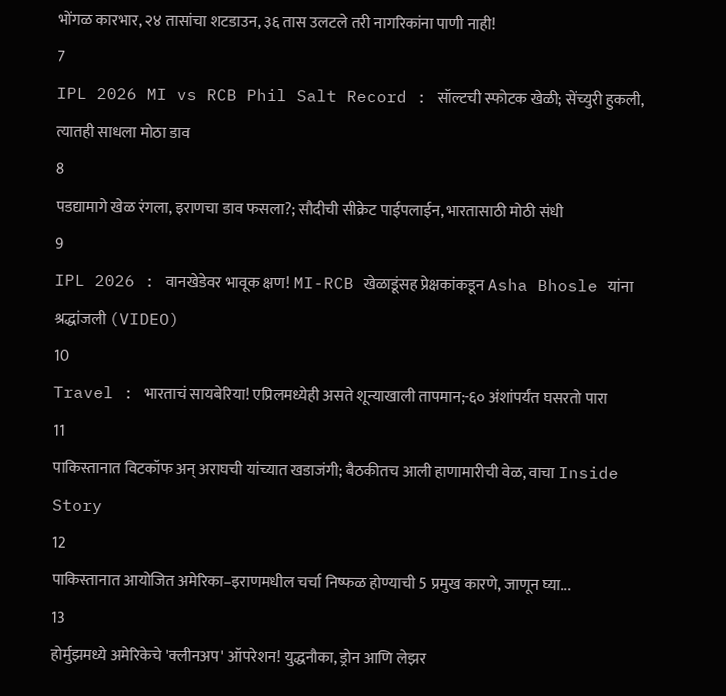भोंगळ कारभार, २४ तासांचा शटडाउन, ३६ तास उलटले तरी नागरिकांना पाणी नाही!
7
IPL 2026 MI vs RCB Phil Salt Record : सॉल्टची स्फोटक खेळी; सेंच्युरी हुकली, त्यातही साधला मोठा डाव
8
पडद्यामागे खेळ रंगला, इराणचा डाव फसला?; सौदीची सीक्रेट पाईपलाईन, भारतासाठी मोठी संधी
9
IPL 2026 : वानखेडेवर भावूक क्षण! MI-RCB खेळाडूंसह प्रेक्षकांकडून Asha Bhosle यांना श्रद्धांजली (VIDEO)
10
Travel : भारताचं सायबेरिया! एप्रिलमध्येही असते शून्याखाली तापमान;-६० अंशांपर्यंत घसरतो पारा
11
पाकिस्तानात विटकॉफ अन् अराघची यांच्यात खडाजंगी; बैठकीतच आली हाणामारीची वेळ, वाचा Inside Story
12
पाकिस्तानात आयोजित अमेरिका–इराणमधील चर्चा निष्फळ होण्याची 5 प्रमुख कारणे, जाणून घ्या...
13
होर्मुझमध्ये अमेरिकेचे 'क्लीनअप' ऑपरेशन! युद्धनौका, ड्रोन आणि लेझर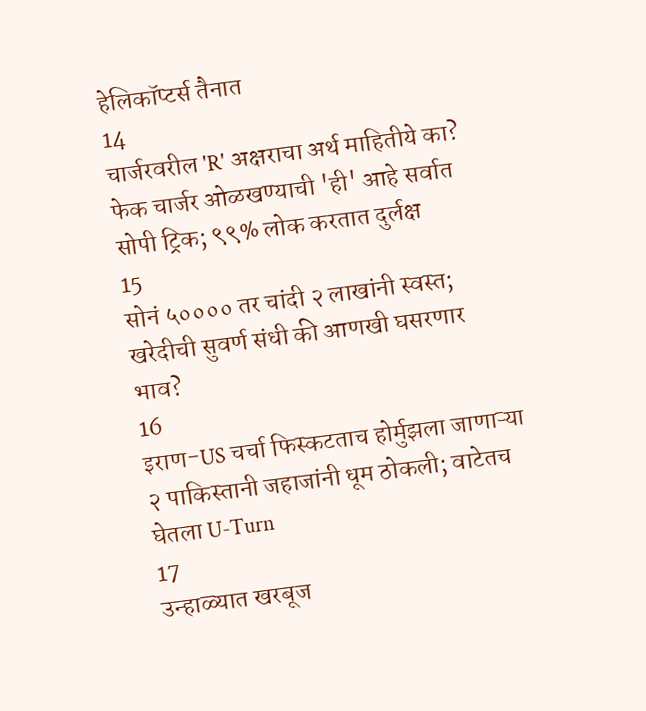हेलिकॉप्टर्स तैनात
14
चार्जरवरील 'R' अक्षराचा अर्थ माहितीये का? फेक चार्जर ओळखण्याची 'ही' आहे सर्वात सोपी ट्रिक; ९९% लोक करतात दुर्लक्ष
15
सोनं ५०००० तर चांदी २ लाखांनी स्वस्त; खरेदीची सुवर्ण संधी की आणखी घसरणार भाव?
16
इराण-US चर्चा फिस्कटताच होर्मुझला जाणाऱ्या २ पाकिस्तानी जहाजांनी धूम ठोकली; वाटेतच घेतला U-Turn
17
उन्हाळ्यात खरबूज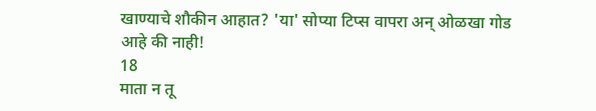खाण्याचे शौकीन आहात? 'या' सोप्या टिप्स वापरा अन् ओळखा गोड आहे की नाही!
18
माता न तू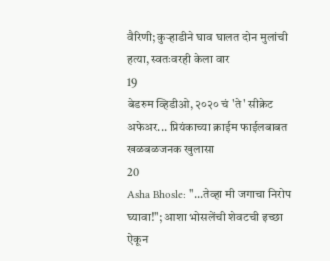वैरिणी; कुऱ्हाडीने घाव घालत दोन मुलांची हत्या, स्वतःवरही केला वार
19
बेडरुम व्हिडीओ, २०२० चं 'ते' सीक्रेट अफेअर... प्रियंकाच्या क्राईम फाईलबाबत खळबळजनक खुलासा
20
Asha Bhosle: "...तेव्हा मी जगाचा निरोप घ्यावा!"; आशा भोसलेंची शेवटची इच्छा ऐकून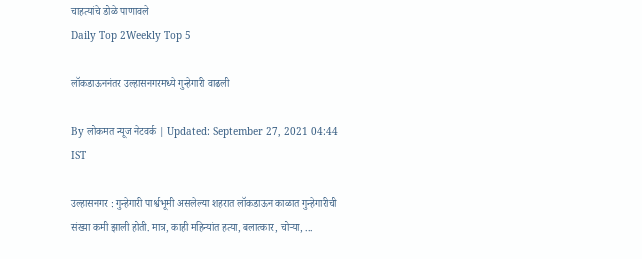चाहत्यांचे डोळे पाणावले
Daily Top 2Weekly Top 5

लॉकडाऊननंतर उल्हासनगरमध्ये गुन्हेगारी वाढली

By लोकमत न्यूज नेटवर्क | Updated: September 27, 2021 04:44 IST

उल्हासनगर : गुन्हेगारी पार्श्वभूमी असलेल्या शहरात लॉकडाऊन काळात गुन्हेगारीची संख्या कमी झाली होती. मात्र, काही महिन्यांत हत्या, बलात्कार, चोऱ्या, ...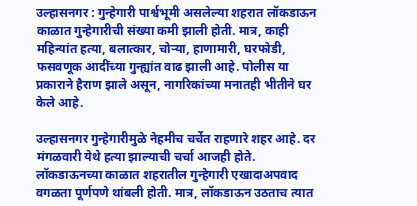उल्हासनगर : गुन्हेगारी पार्श्वभूमी असलेल्या शहरात लॉकडाऊन काळात गुन्हेगारीची संख्या कमी झाली होती. मात्र, काही महिन्यांत हत्या, बलात्कार, चोऱ्या, हाणामारी, घरफोडी, फसवणूक आदींच्या गुन्ह्यांत वाढ झाली आहे. पोलीस या प्रकाराने हैराण झाले असून, नागरिकांच्या मनातही भीतीने घर केले आहे.

उल्हासनगर गुन्हेगारीमुळे नेहमीच चर्चेत राहणारे शहर आहे. दर मंगळवारी येथे हत्या झाल्याची चर्चा आजही होते. लॉकडाऊनच्या काळात शहरातील गुन्हेगारी एखादाअपवाद वगळता पूर्णपणे थांबली होती. मात्र, लॉकडाऊन उठताच त्यात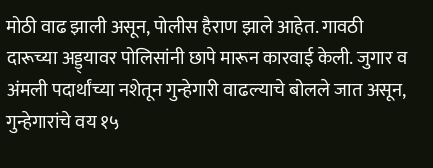मोठी वाढ झाली असून, पोलीस हैराण झाले आहेत. गावठी दारूच्या अड्ड्यावर पोलिसांनी छापे मारून कारवाई केली. जुगार व अंमली पदार्थांच्या नशेतून गुन्हेगारी वाढल्याचे बोलले जात असून, गुन्हेगारांचे वय १५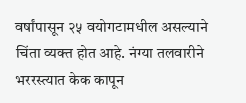वर्षांपासून २५ वयोगटामधील असल्याने चिंता व्यक्त होत आहे. नंग्या तलवारीने भररस्त्यात केक कापून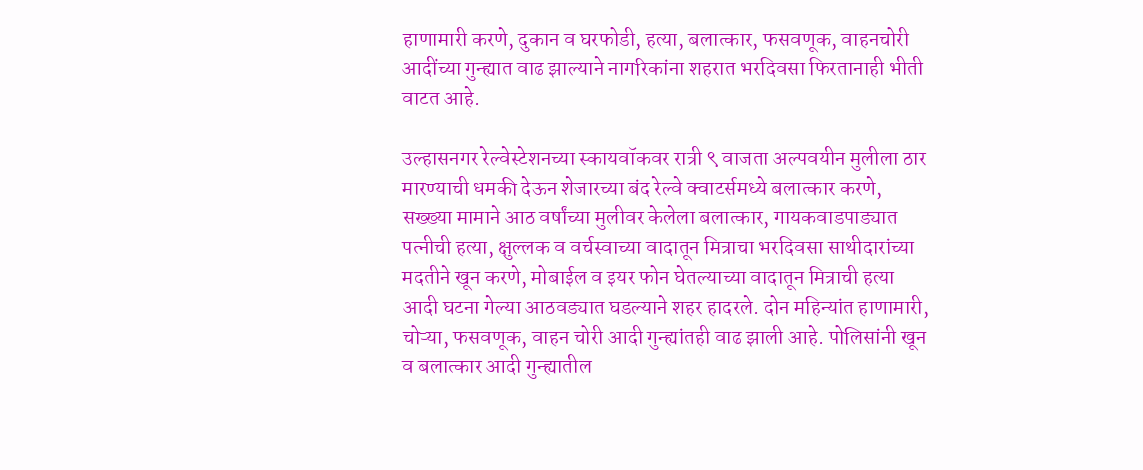हाणामारी करणे, दुकान व घरफोडी, हत्या, बलात्कार, फसवणूक, वाहनचोरी आदींच्या गुन्ह्यात वाढ झाल्याने नागरिकांना शहरात भरदिवसा फिरतानाही भीती वाटत आहे.

उल्हासनगर रेल्वेस्टेशनच्या स्कायवॉकवर रात्री ९ वाजता अल्पवयीन मुलीला ठार मारण्याची धमकी देऊन शेजारच्या बंद रेल्वे क्वाटर्समध्ये बलात्कार करणे, सख्ख्या मामाने आठ वर्षांच्या मुलीवर केलेला बलात्कार, गायकवाडपाड्यात पत्नीची हत्या, क्षुल्लक व वर्चस्वाच्या वादातून मित्राचा भरदिवसा साथीदारांच्या मदतीने खून करणे, मोबाईल व इयर फोन घेतल्याच्या वादातून मित्राची हत्या आदी घटना गेल्या आठवड्यात घडल्याने शहर हादरले. दोन महिन्यांत हाणामारी, चोऱ्या, फसवणूक, वाहन चोरी आदी गुन्ह्यांतही वाढ झाली आहे. पोलिसांनी खून व बलात्कार आदी गुन्ह्यातील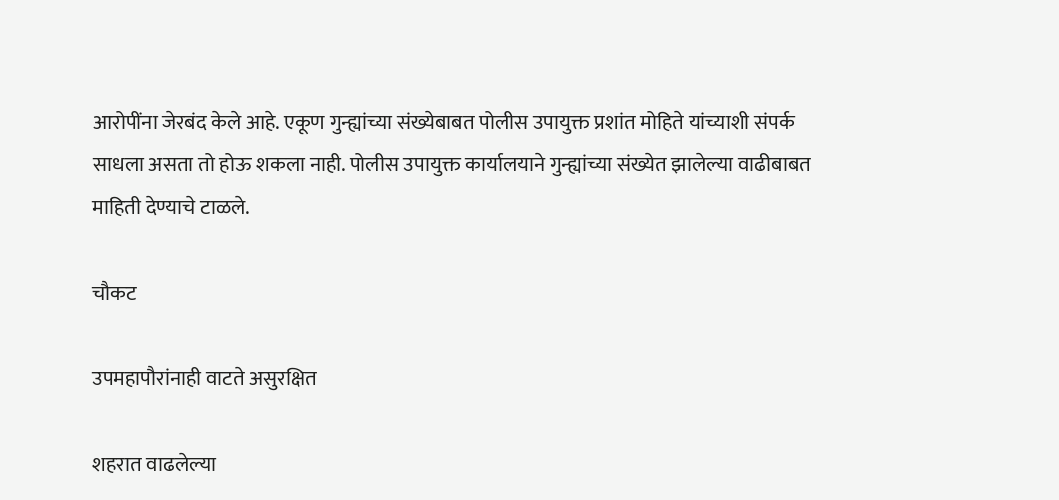आरोपींना जेरबंद केले आहे. एकूण गुन्ह्यांच्या संख्येबाबत पोलीस उपायुक्त प्रशांत मोहिते यांच्याशी संपर्क साधला असता तो होऊ शकला नाही. पोलीस उपायुक्त कार्यालयाने गुन्ह्यांच्या संख्येत झालेल्या वाढीबाबत माहिती देण्याचे टाळले.

चौकट

उपमहापौरांनाही वाटते असुरक्षित

शहरात वाढलेल्या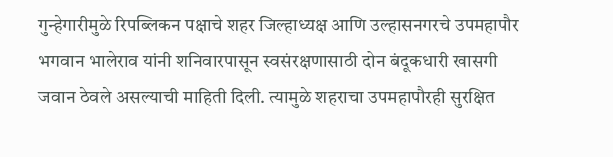गुन्हेगारीमुळे रिपब्लिकन पक्षाचे शहर जिल्हाध्यक्ष आणि उल्हासनगरचे उपमहापौर भगवान भालेराव यांनी शनिवारपासून स्वसंरक्षणासाठी दोन बंदूकधारी खासगी जवान ठेवले असल्याची माहिती दिली. त्यामुळे शहराचा उपमहापौरही सुरक्षित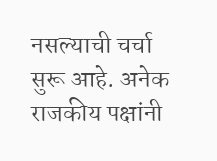नसल्याची चर्चा सुरू आहे. अनेक राजकीय पक्षांनी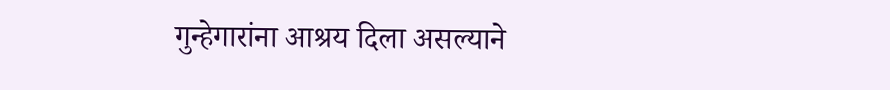गुन्हेगारांना आश्रय दिला असल्याने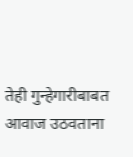तेही गुन्हेगारीबाबत आवाज उठवताना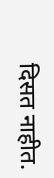दिसत नाहीत.